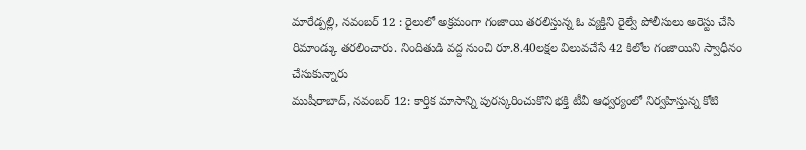మారేడ్పల్లి, నవంబర్ 12 : రైలులో అక్రమంగా గంజాయి తరలిస్తున్న ఓ వ్యక్తిని రైల్వే పోలీసులు అరెస్టు చేసి రిమాండ్కు తరలించారు. నిందితుడి వద్ద నుంచి రూ.8.40లక్షల విలువచేసే 42 కిలోల గంజాయిని స్వాధీనం చేసుకున్నారు
ముషీరాబాద్, నవంబర్ 12: కార్తిక మాసాన్ని పురస్కరించుకొని భక్తి టీవీ ఆధ్వర్యంలో నిర్వహిస్తున్న కోటి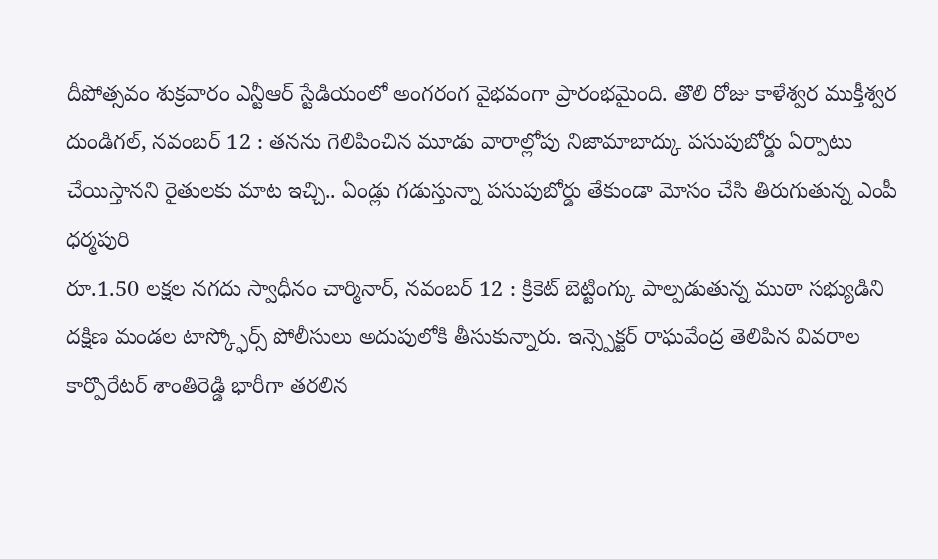దీపోత్సవం శుక్రవారం ఎన్టీఆర్ స్టేడియంలో అంగరంగ వైభవంగా ప్రారంభమైంది. తొలి రోజు కాళేశ్వర ముక్తీశ్వర
దుండిగల్, నవంబర్ 12 : తనను గెలిపించిన మూడు వారాల్లోపు నిజామాబాద్కు పసుపుబోర్డు ఏర్పాటు చేయిస్తానని రైతులకు మాట ఇచ్చి.. ఏండ్లు గడుస్తున్నా పసుపుబోర్డు తేకుండా మోసం చేసి తిరుగుతున్న ఎంపీ ధర్మపురి
రూ.1.50 లక్షల నగదు స్వాధీనం చార్మినార్, నవంబర్ 12 : క్రికెట్ బెట్టింగ్కు పాల్పడుతున్న ముఠా సభ్యుడిని దక్షిణ మండల టాస్క్ఫోర్స్ పోలీసులు అదుపులోకి తీసుకున్నారు. ఇన్స్పెక్టర్ రాఘవేంద్ర తెలిపిన వివరాల
కార్పొరేటర్ శాంతిరెడ్డి భారీగా తరలిన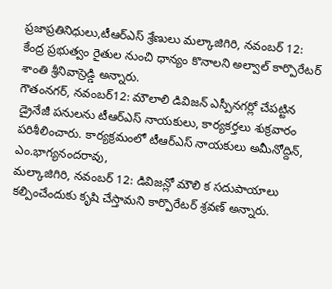ప్రజాప్రతినిధులు,టీఆర్ఎస్ శ్రేణులు మల్కాజిగిరి, నవంబర్ 12: కేంద్ర ప్రభుత్వం రైతుల నుంచి ధాన్యం కొనాలని అల్వాల్ కార్పొరేటర్ శాంతి శ్రీనివాస్రెడ్డి అన్నారు.
గౌతంనగర్, నవంబర్12: మౌలాలి డివిజన్ ఎస్పీనగర్లో చేపట్టిన డ్రైనేజీ పనులను టీఆర్ఎస్ నాయకులు, కార్యకర్తలు శుక్రవారం పరిశీలించారు. కార్యక్రమంలో టీఆర్ఎస్ నాయకులు అమీనోద్దిన్, ఎం.భాగ్యనందరావు,
మల్కాజిగిరి, నవంబర్ 12: డివిజన్లో మౌలి క సదుపాయాలు కల్పించేందుకు కృషి చేస్తామని కార్పొరేటర్ శ్రవణ్ అన్నారు.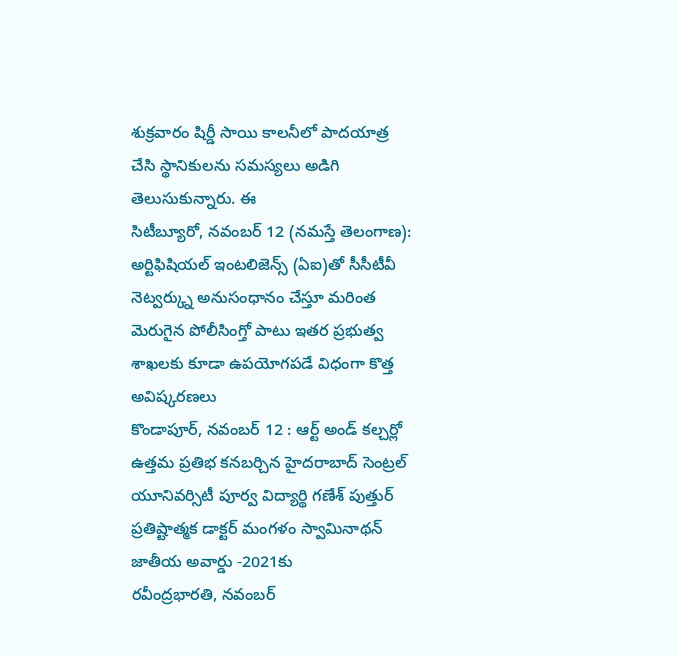శుక్రవారం షిర్డీ సాయి కాలనీలో పాదయాత్ర చేసి స్థానికులను సమస్యలు అడిగి తెలుసుకున్నారు. ఈ
సిటీబ్యూరో, నవంబర్ 12 (నమస్తే తెలంగాణ): అర్టిఫిషియల్ ఇంటలిజెన్స్ (ఏఐ)తో సీసీటీవీ నెట్వర్క్ను అనుసంధానం చేస్తూ మరింత మెరుగైన పోలీసింగ్తో పాటు ఇతర ప్రభుత్వ శాఖలకు కూడా ఉపయోగపడే విధంగా కొత్త అవిష్కరణలు
కొండాపూర్, నవంబర్ 12 : ఆర్ట్ అండ్ కల్చర్లో ఉత్తమ ప్రతిభ కనబర్చిన హైదరాబాద్ సెంట్రల్ యూనివర్సిటీ పూర్వ విద్యార్థి గణేశ్ పుత్తుర్ ప్రతిష్టాత్మక డాక్టర్ మంగళం స్వామినాథన్ జాతీయ అవార్డు -2021కు
రవీంద్రభారతి, నవంబర్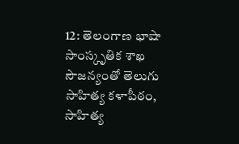12: తెలంగాణ భాషా సాంస్కృతిక శాఖ సౌజన్యంతో తెలుగు సాహిత్య కళాపీఠం, సాహిత్య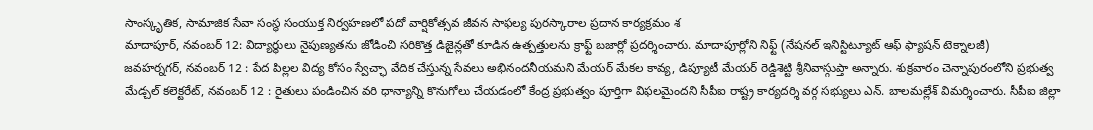సాంస్కృతిక, సామాజిక సేవా సంస్థ సంయుక్త నిర్వహణలో పదో వార్షికోత్సవ జీవన సాఫల్య పురస్కారాల ప్రదాన కార్యక్రమం శ
మాదాపూర్, నవంబర్ 12: విద్యార్థులు నైపుణ్యతను జోడించి సరికొత్త డిజైన్లతో కూడిన ఉత్పత్తులను క్రాఫ్ట్ బజార్లో ప్రదర్శించారు. మాదాపూర్లోని నిఫ్ట్ (నేషనల్ ఇనిస్టిట్యూట్ ఆఫ్ ఫ్యాషన్ టెక్నాలజీ)
జవహర్నగర్, నవంబర్ 12 : పేద పిల్లల విద్య కోసం స్వేచ్ఛా వేదిక చేస్తున్న సేవలు అభినందనీయమని మేయర్ మేకల కావ్య, డిప్యూటీ మేయర్ రెడ్డిశెట్టి శ్రీనివాస్గుప్తా అన్నారు. శుక్రవారం చెన్నాపురంలోని ప్రభుత్వ
మేడ్చల్ కలెక్టరేట్, నవంబర్ 12 : రైతులు పండించిన వరి ధాన్యాన్ని కొనుగోలు చేయడంలో కేంద్ర ప్రభుత్వం పూర్తిగా విఫలమైందని సీపీఐ రాష్ట్ర కార్యదర్శి వర్గ సభ్యులు ఎన్. బాలమల్లేశ్ విమర్శించారు. సీపీఐ జిల్లా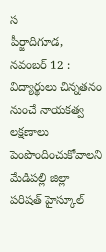స
పీర్జాదిగూడ, నవంబర్ 12 : విద్యార్థులు చిన్నతనం నుంచే నాయకత్వ లక్షణాలు పెంపొందించుకోవాలని మేడిపల్లి జిల్లా పరిషత్ హైస్కూల్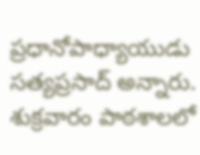ప్రధానోపాధ్యాయుడు సత్యప్రసాద్ అన్నారు. శుక్రవారం పాఠశాలలో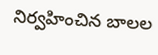నిర్వహించిన బాలల